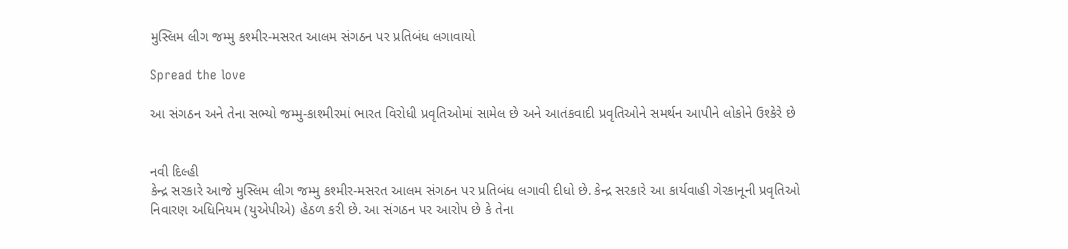મુસ્લિમ લીગ જમ્મુ કશ્મીર-મસરત આલમ સંગઠન પર પ્રતિબંધ લગાવાયો

Spread the love

આ સંગઠન અને તેના સભ્યો જમ્મુ-કાશ્મીરમાં ભારત વિરોધી પ્રવૃતિઓમાં સામેલ છે અને આતંકવાદી પ્રવૃતિઓને સમર્થન આપીને લોકોને ઉશ્કેરે છે


નવી દિલ્હી
કેન્દ્ર સરકારે આજે મુસ્લિમ લીગ જમ્મુ કશ્મીર-મસરત આલમ સંગઠન પર પ્રતિબંધ લગાવી દીધો છે. કેન્દ્ર સરકારે આ કાર્યવાહી ગેરકાનૂની પ્રવૃતિઓ નિવારણ અધિનિયમ (યુએપીએ) હેઠળ કરી છે. આ સંગઠન પર આરોપ છે કે તેના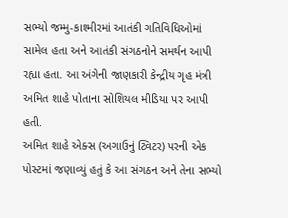સભ્યો જમ્મુ-કાશ્મીરમાં આતંકી ગતિવિધિઓમાં સામેલ હતા અને આતંકી સંગઠનોને સમર્થન આપી રહ્યા હતા. આ અંગેની જાણકારી કેન્દ્રીય ગૃહ મંત્રી અમિત શાહે પોતાના સોશિયલ મીડિયા પર આપી હતી.
અમિત શાહે એક્સ (અગાઉનું ટ્વિટર) પરની એક પોસ્ટમાં જણાવ્યું હતું કે આ સંગઠન અને તેના સભ્યો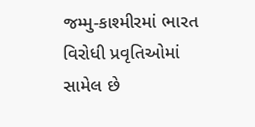જમ્મુ-કાશ્મીરમાં ભારત વિરોધી પ્રવૃતિઓમાં સામેલ છે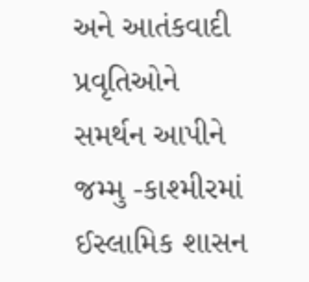અને આતંકવાદી પ્રવૃતિઓને સમર્થન આપીને જમ્મુ -કાશ્મીરમાં ઈસ્લામિક શાસન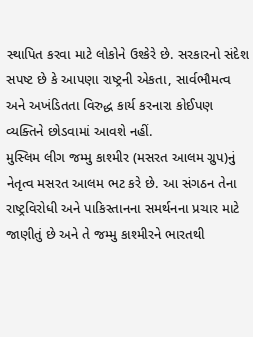સ્થાપિત કરવા માટે લોકોને ઉશ્કેરે છે. સરકારનો સંદેશ સપષ્ટ છે કે આપણા રાષ્ટ્રની એકતા, સાર્વભૌમત્વ અને અખંડિતતા વિરુદ્ધ કાર્ય કરનારા કોઈપણ વ્યક્તિને છોડવામાં આવશે નહીં.
મુસ્લિમ લીગ જમ્મુ કાશ્મીર (મસરત આલમ ગ્રુપ)નું નેતૃત્વ મસરત આલમ ભટ કરે છે. આ સંગઠન તેના રાષ્ટ્રવિરોધી અને પાકિસ્તાનના સમર્થનના પ્રચાર માટે જાણીતું છે અને તે જમ્મુ કાશ્મીરને ભારતથી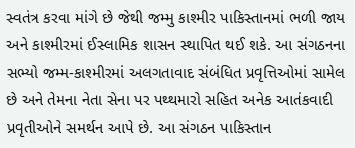સ્વતંત્ર કરવા માંગે છે જેથી જમ્મુ કાશ્મીર પાકિસ્તાનમાં ભળી જાય અને કાશ્મીરમાં ઈસ્લામિક શાસન સ્થાપિત થઈ શકે. આ સંગઠનના સભ્યો જમ્મ-કાશ્મીરમાં અલગતાવાદ સંબંધિત પ્રવૃત્તિઓમાં સામેલ છે અને તેમના નેતા સેના પર પથ્થમારો સહિત અનેક આતંકવાદી પ્રવૃતીઓને સમર્થન આપે છે. આ સંગઠન પાકિસ્તાન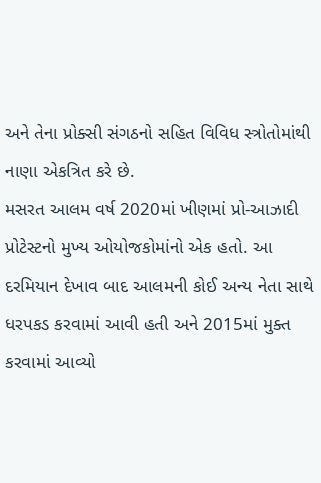અને તેના પ્રોક્સી સંગઠનો સહિત વિવિધ સ્ત્રોતોમાંથી નાણા એકત્રિત કરે છે.
મસરત આલમ વર્ષ 2020માં ખીણમાં પ્રો-આઝાદી પ્રોટેસ્ટનો મુખ્ય ઓયોજકોમાંનો એક હતો. આ દરમિયાન દેખાવ બાદ આલમની કોઈ અન્ય નેતા સાથે ધરપકડ કરવામાં આવી હતી અને 2015માં મુક્ત કરવામાં આવ્યો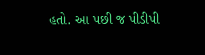હતો. આ પછી જ પીડીપી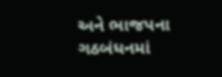અને ભાજપના ગઠબંધનમાં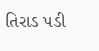તિરાડ પડી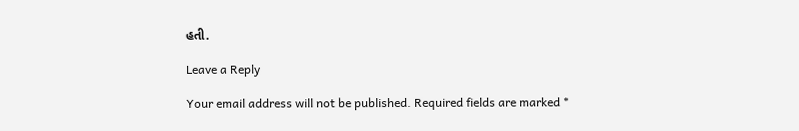હતી.

Leave a Reply

Your email address will not be published. Required fields are marked *